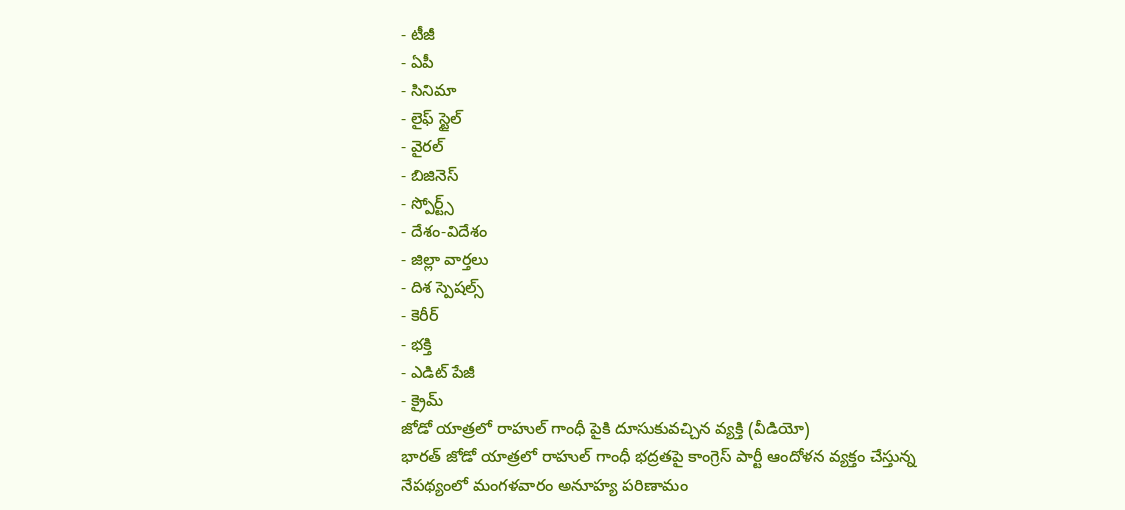- టీజీ
- ఏపీ
- సినిమా
- లైఫ్ స్టైల్
- వైరల్
- బిజినెస్
- స్పోర్ట్స్
- దేశం-విదేశం
- జిల్లా వార్తలు
- దిశ స్పెషల్స్
- కెరీర్
- భక్తి
- ఎడిట్ పేజీ
- క్రైమ్
జోడో యాత్రలో రాహుల్ గాంధీ పైకి దూసుకువచ్చిన వ్యక్తి (వీడియో)
భారత్ జోడో యాత్రలో రాహుల్ గాంధీ భద్రతపై కాంగ్రెస్ పార్టీ ఆందోళన వ్యక్తం చేస్తున్న నేపథ్యంలో మంగళవారం అనూహ్య పరిణామం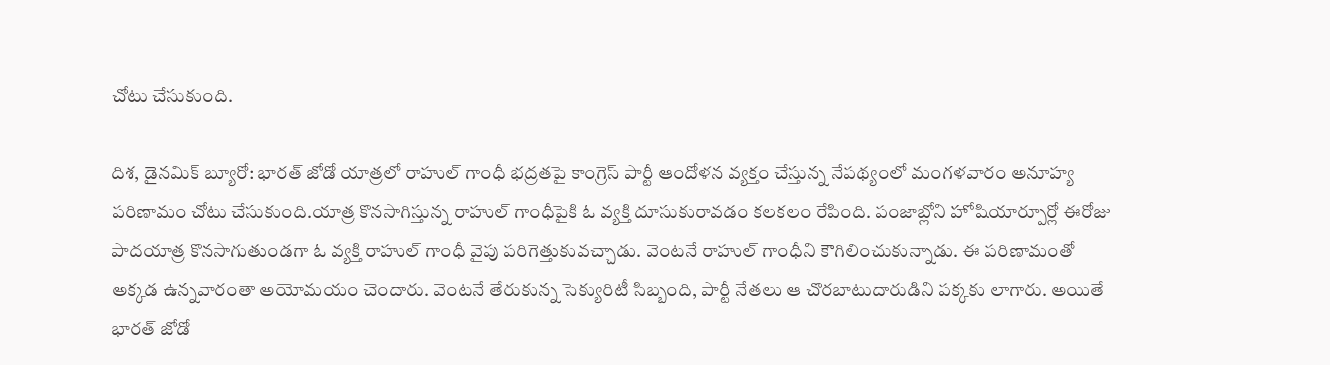చోటు చేసుకుంది.

దిశ, డైనమిక్ బ్యూరో: భారత్ జోడో యాత్రలో రాహుల్ గాంధీ భద్రతపై కాంగ్రెస్ పార్టీ ఆందోళన వ్యక్తం చేస్తున్న నేపథ్యంలో మంగళవారం అనూహ్య పరిణామం చోటు చేసుకుంది.యాత్ర కొనసాగిస్తున్న రాహుల్ గాంధీపైకి ఓ వ్యక్తి దూసుకురావడం కలకలం రేపింది. పంజాబ్లోని హోషియార్పూర్లో ఈరోజు పాదయాత్ర కొనసాగుతుండగా ఓ వ్యక్తి రాహుల్ గాంధీ వైపు పరిగెత్తుకువచ్చాడు. వెంటనే రాహుల్ గాంధీని కౌగిలించుకున్నాడు. ఈ పరిణామంతో అక్కడ ఉన్నవారంతా అయోమయం చెందారు. వెంటనే తేరుకున్న సెక్యురిటీ సిబ్బంది, పార్టీ నేతలు ఆ చొరబాటుదారుడిని పక్కకు లాగారు. అయితే భారత్ జోడో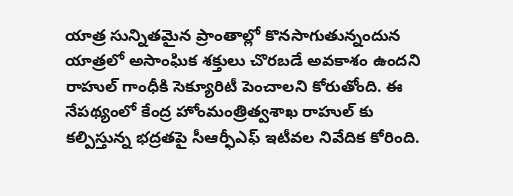యాత్ర సున్నితమైన ప్రాంతాల్లో కొనసాగుతున్నందున యాత్రలో అసాంఘిక శక్తులు చొరబడే అవకాశం ఉందని రాహుల్ గాంధీకి సెక్యూరిటీ పెంచాలని కోరుతోంది. ఈ నేపథ్యంలో కేంద్ర హోంమంత్రిత్వశాఖ రాహుల్ కు కల్పిస్తున్న భద్రతపై సీఆర్ఫీఎఫ్ ఇటీవల నివేదిక కోరింది.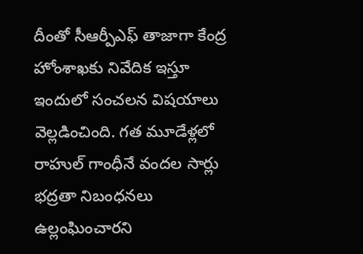దీంతో సీఆర్పీఎఫ్ తాజాగా కేంద్ర హోంశాఖకు నివేదిక ఇస్తూ ఇందులో సంచలన విషయాలు వెల్లడించింది. గత మూడేళ్లలో రాహుల్ గాంధీనే వందల సార్లు భద్రతా నిబంధనలు ఉల్లంఘించారని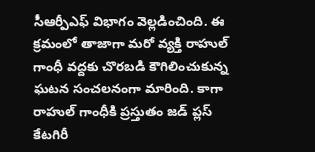సీఆర్పీఎఫ్ విభాగం వెల్లడించింది. ఈ క్రమంలో తాజాగా మరో వ్యక్తి రాహుల్ గాంధీ వద్దకు చొరబడి కౌగిలించుకున్న ఘటన సంచలనంగా మారింది. కాగా రాహుల్ గాంధీకి ప్రస్తుతం జడ్ ప్లస్ కేటగిరీ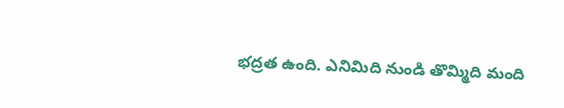భద్రత ఉంది. ఎనిమిది నుండి తొమ్మిది మంది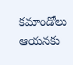కమాండోలు ఆయనకు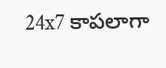24x7 కాపలాగా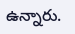ఉన్నారు.